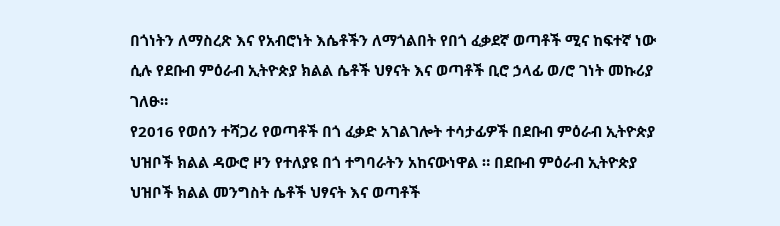በጎነትን ለማስረጽ እና የአብሮነት እሴቶችን ለማጎልበት የበጎ ፈቃደኛ ወጣቶች ሚና ከፍተኛ ነው ሲሉ የደቡብ ምዕራብ ኢትዮጵያ ክልል ሴቶች ህፃናት እና ወጣቶች ቢሮ ኃላፊ ወ/ሮ ገነት መኩሪያ ገለፁ።
የ2016 የወሰን ተሻጋሪ የወጣቶች በጎ ፈቃድ አገልገሎት ተሳታፊዎች በደቡብ ምዕራብ ኢትዮጵያ ህዝቦች ክልል ዳውሮ ዞን የተለያዩ በጎ ተግባራትን አከናውነዋል ። በደቡብ ምዕራብ ኢትዮጵያ ህዝቦች ክልል መንግስት ሴቶች ህፃናት እና ወጣቶች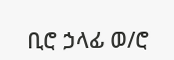ቢሮ ኃላፊ ወ/ሮ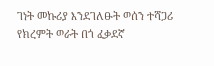ገነት መኩሪያ እንደገለፁት ወሰን ተሻጋሪ የክረምት ወራት በጎ ፈቃደኛ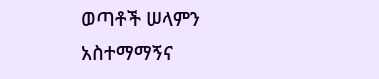ወጣቶች ሠላምን አስተማማኝና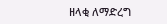ዘላቂ ለማድረግ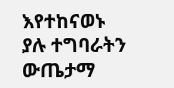እየተከናወኑ ያሉ ተግባራትን ውጤታማ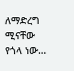ለማድረግ ሚናቸው የጎላ ነው…